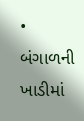• બંગાળની ખાડીમાં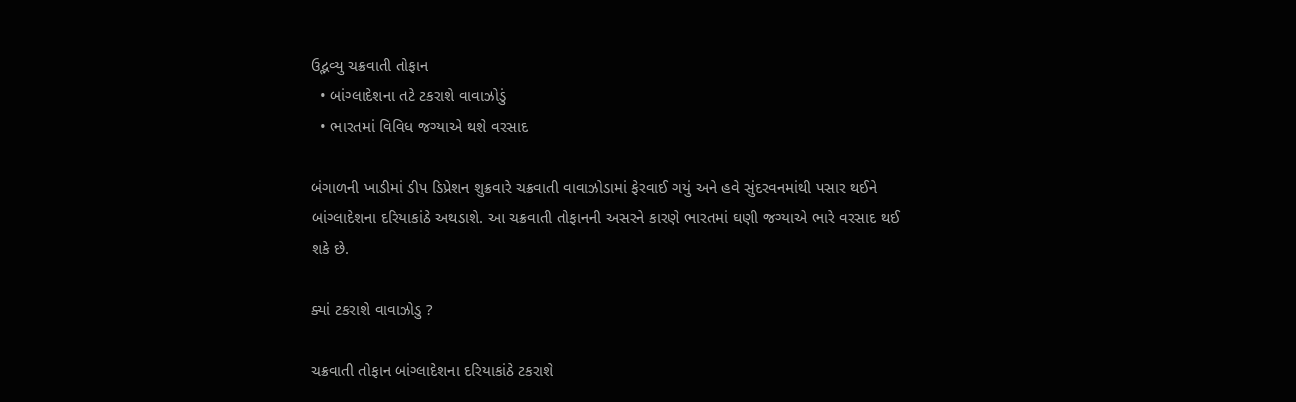ઉદ્ભવ્યુ ચક્રવાતી તોફાન
  • બાંગ્લાદેશના તટે ટકરાશે વાવાઝોડું
  • ભારતમાં વિવિધ જગ્યાએ થશે વરસાદ

બંગાળની ખાડીમાં ડીપ ડિપ્રેશન શુક્રવારે ચક્રવાતી વાવાઝોડામાં ફેરવાઈ ગયું અને હવે સુંદરવનમાંથી પસાર થઈને બાંગ્લાદેશના દરિયાકાંઠે અથડાશે. આ ચક્રવાતી તોફાનની અસરને કારણે ભારતમાં ઘણી જગ્યાએ ભારે વરસાદ થઈ શકે છે.

ક્યાં ટકરાશે વાવાઝોડુ ?

ચક્રવાતી તોફાન બાંગ્લાદેશના દરિયાકાંઠે ટકરાશે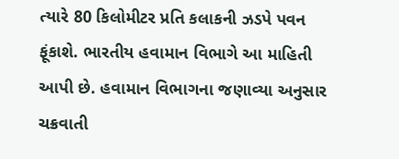ત્યારે 80 કિલોમીટર પ્રતિ કલાકની ઝડપે પવન ફૂંકાશે. ભારતીય હવામાન વિભાગે આ માહિતી આપી છે. હવામાન વિભાગના જણાવ્યા અનુસાર ચક્રવાતી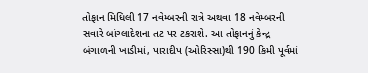તોફાન મિધિલી 17 નવેમ્બરની રાત્રે અથવા 18 નવેમ્બરની સવારે બાંગ્લાદેશના તટ પર ટકરાશે. આ તોફાનનું કેન્દ્ર બંગાળની ખાડીમાં, પારાદીપ (ઓરિસ્સા)થી 190 કિમી પૂર્વમાં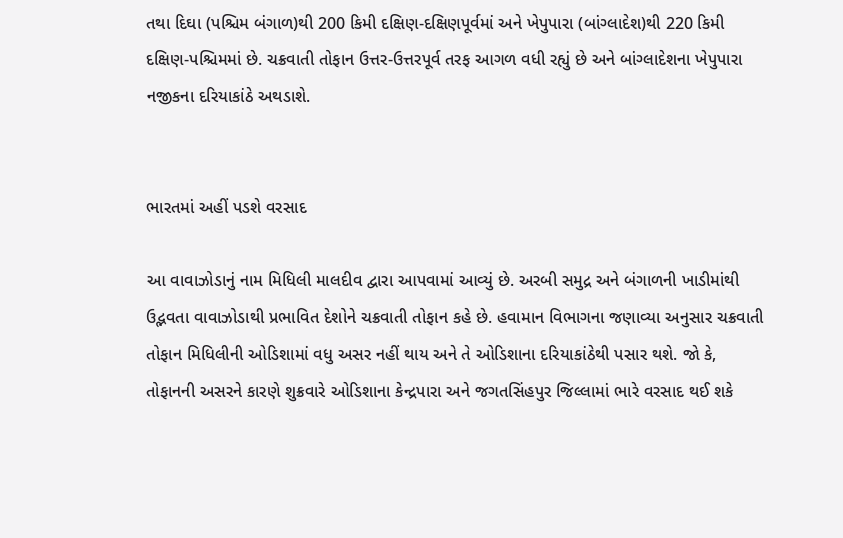તથા દિઘા (પશ્ચિમ બંગાળ)થી 200 કિમી દક્ષિણ-દક્ષિણપૂર્વમાં અને ખેપુપારા (બાંગ્લાદેશ)થી 220 કિમી દક્ષિણ-પશ્ચિમમાં છે. ચક્રવાતી તોફાન ઉત્તર-ઉત્તરપૂર્વ તરફ આગળ વધી રહ્યું છે અને બાંગ્લાદેશના ખેપુપારા નજીકના દરિયાકાંઠે અથડાશે.


ભારતમાં અહીં પડશે વરસાદ

આ વાવાઝોડાનું નામ મિધિલી માલદીવ દ્વારા આપવામાં આવ્યું છે. અરબી સમુદ્ર અને બંગાળની ખાડીમાંથી ઉદ્ભવતા વાવાઝોડાથી પ્રભાવિત દેશોને ચક્રવાતી તોફાન કહે છે. હવામાન વિભાગના જણાવ્યા અનુસાર ચક્રવાતી તોફાન મિધિલીની ઓડિશામાં વધુ અસર નહીં થાય અને તે ઓડિશાના દરિયાકાંઠેથી પસાર થશે. જો કે, તોફાનની અસરને કારણે શુક્રવારે ઓડિશાના કેન્દ્રપારા અને જગતસિંહપુર જિલ્લામાં ભારે વરસાદ થઈ શકે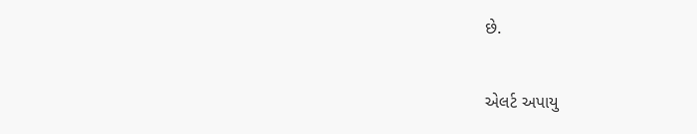છે.

એલર્ટ અપાયુ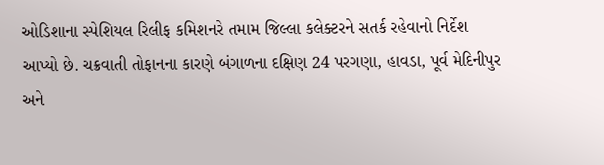ઓડિશાના સ્પેશિયલ રિલીફ કમિશનરે તમામ જિલ્લા કલેક્ટરને સતર્ક રહેવાનો નિર્દેશ આપ્યો છે. ચક્રવાતી તોફાનના કારણે બંગાળના દક્ષિણ 24 પરગણા, હાવડા, પૂર્વ મેદિનીપુર અને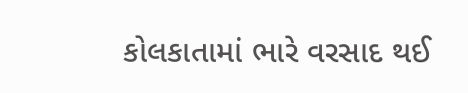કોલકાતામાં ભારે વરસાદ થઈ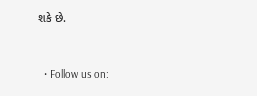શકે છે.


  • Follow us on: